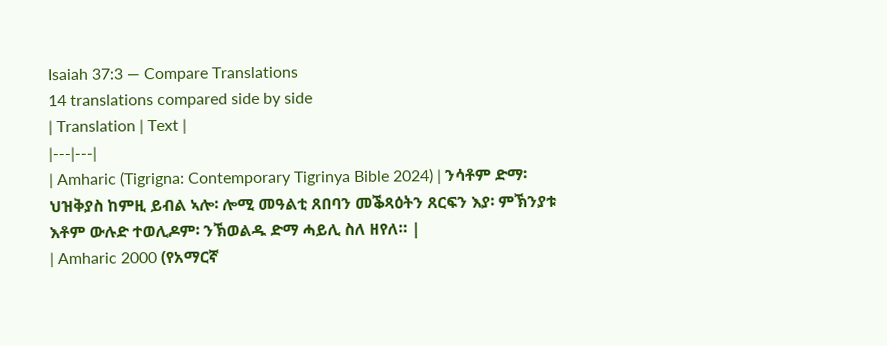Isaiah 37:3 — Compare Translations
14 translations compared side by side
| Translation | Text |
|---|---|
| Amharic (Tigrigna: Contemporary Tigrinya Bible 2024) | ንሳቶም ድማ፡ ህዝቅያስ ከምዚ ይብል ኣሎ፡ ሎሚ መዓልቲ ጸበባን መቕጻዕትን ጸርፍን እያ፡ ምኽንያቱ እቶም ውሉድ ተወሊዶም፡ ንኽወልዱ ድማ ሓይሊ ስለ ዘየለ። |
| Amharic 2000 (የአማርኛ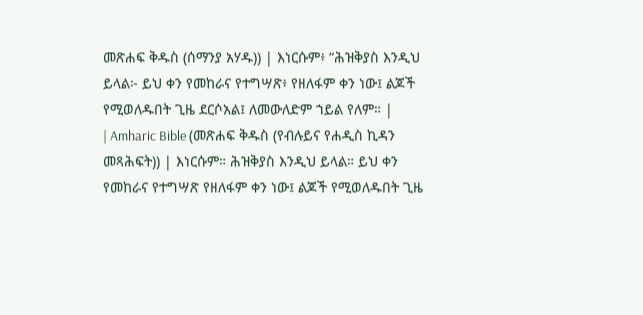መጽሐፍ ቅዱስ (ሰማንያ አሃዱ)) | እነርሱም፥ “ሕዝቅያስ እንዲህ ይላል፦ ይህ ቀን የመከራና የተግሣጽ፥ የዘለፋም ቀን ነው፤ ልጆች የሚወለዱበት ጊዜ ደርሶአል፤ ለመውለድም ኀይል የለም። |
| Amharic Bible (መጽሐፍ ቅዱስ (የብሉይና የሐዲስ ኪዳን መጻሕፍት)) | እነርሱም። ሕዝቅያስ እንዲህ ይላል። ይህ ቀን የመከራና የተግሣጽ የዘለፋም ቀን ነው፤ ልጆች የሚወለዱበት ጊዜ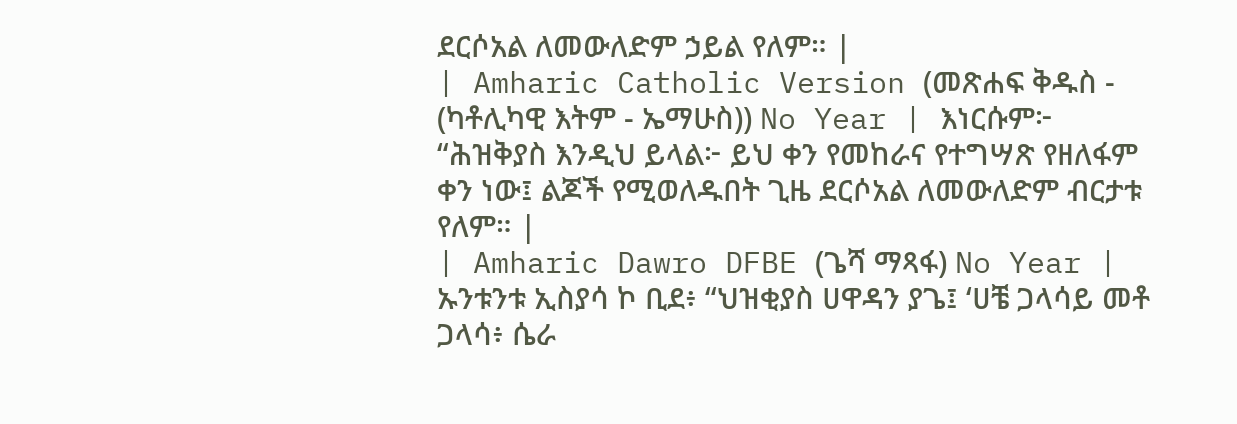ደርሶአል ለመውለድም ኃይል የለም። |
| Amharic Catholic Version (መጽሐፍ ቅዱስ - (ካቶሊካዊ እትም - ኤማሁስ)) No Year | እነርሱም፦ “ሕዝቅያስ እንዲህ ይላል፦ ይህ ቀን የመከራና የተግሣጽ የዘለፋም ቀን ነው፤ ልጆች የሚወለዱበት ጊዜ ደርሶአል ለመውለድም ብርታቱ የለም። |
| Amharic Dawro DFBE (ጌሻ ማጻፋ) No Year | ኡንቱንቱ ኢስያሳ ኮ ቢደ፥ “ህዝቂያስ ሀዋዳን ያጌ፤ ‘ሀቼ ጋላሳይ መቶ ጋላሳ፥ ሴራ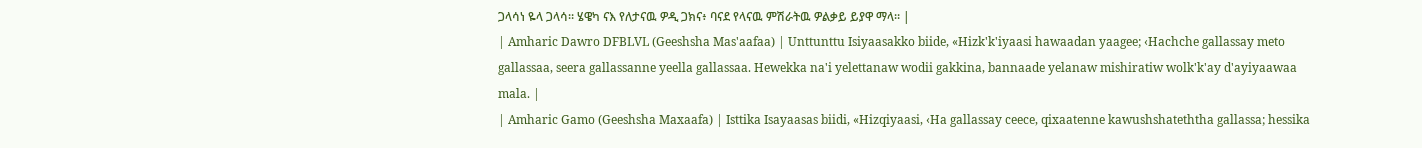ጋላሳነ ዬላ ጋላሳ። ሄዌካ ናእ የለታናዉ ዎዲ ጋክና፥ ባናደ የላናዉ ምሽራትዉ ዎልቃይ ይያዋ ማላ። |
| Amharic Dawro DFBLVL (Geeshsha Mas'aafaa) | Unttunttu Isiyaasakko biide, «Hizk'k'iyaasi hawaadan yaagee; ‹Hachche gallassay meto gallassaa, seera gallassanne yeella gallassaa. Hewekka na'i yelettanaw wodii gakkina, bannaade yelanaw mishiratiw wolk'k'ay d'ayiyaawaa mala. |
| Amharic Gamo (Geeshsha Maxaafa) | Isttika Isayaasas biidi, «Hizqiyaasi, ‹Ha gallassay ceece, qixaatenne kawushshateththa gallassa; hessika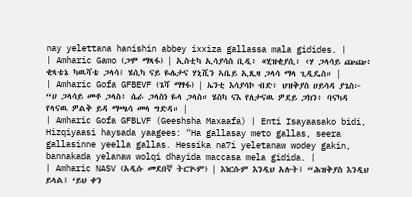nay yelettana hanishin abbey ixxiza gallassa mala gidides. |
| Amharic Gamo (ጋሞ ማጻፋ) | ኢስቲካ ኢሳያሳስ ቢዲ፥ «ሂዝቂያሲ፥ ‹ሃ ጋላሳይ ጬጬ፥ ቂጻቴኔ ካዉሻቴ ጋላሳ፤ ሄሲካ ናይ ዬሌታና ሃኒሺን ኣቤይ ኢጺዛ ጋላሳ ማላ ጊዲዴስ። |
| Amharic Gofa GFBEVF (ጌሻ ማፃፋ) | ኤንቲ እሳያሳኮ ብድ፥ ህዝቅያስ ሀይሳዳ ያጌስ፦ “ሀ ጋላሳይ መቶ ጋላስ፥ ሴራ ጋላስነ ዬላ ጋላስ። ሄስካ ናእ የለታናዉ ዎደይ ጋክን፥ ባናካዳ የላናዉ ዎልቅ ይዳ ማጫሳ መላ ግድዳ። |
| Amharic Gofa GFBLVF (Geeshsha Maxaafa) | Enti Isayaasako bidi, Hizqiyaasi haysada yaagees: “Ha gallasay meto gallas, seera gallasinne yeella gallas. Hessika na7i yeletanaw wodey gakin, bannakada yelanaw wolqi dhayida maccasa mela gidida. |
| Amharic NASV (አዲሱ መደበኛ ትርጒም) | እነርሱም እንዲህ አሉት፤ “ሕዝቅያስ እንዲህ ይላል፤ ‘ይህ ቀን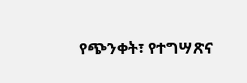የጭንቀት፣ የተግሣጽና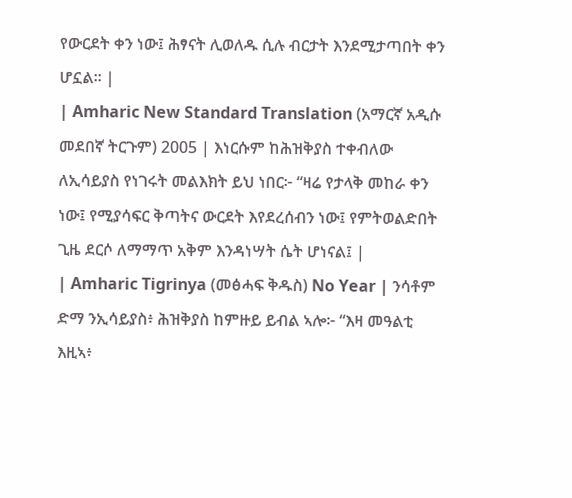የውርደት ቀን ነው፤ ሕፃናት ሊወለዱ ሲሉ ብርታት እንደሚታጣበት ቀን ሆኗል። |
| Amharic New Standard Translation (አማርኛ አዲሱ መደበኛ ትርጉም) 2005 | እነርሱም ከሕዝቅያስ ተቀብለው ለኢሳይያስ የነገሩት መልእክት ይህ ነበር፦ “ዛሬ የታላቅ መከራ ቀን ነው፤ የሚያሳፍር ቅጣትና ውርደት እየደረሰብን ነው፤ የምትወልድበት ጊዜ ደርሶ ለማማጥ አቅም እንዳነሣት ሴት ሆነናል፤ |
| Amharic Tigrinya (መፅሓፍ ቅዱስ) No Year | ንሳቶም ድማ ንኢሳይያስ፥ ሕዝቅያስ ከምዙይ ይብል ኣሎ፦ “እዛ መዓልቲ እዚኣ፥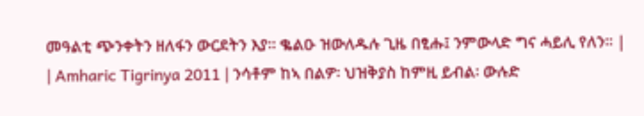መዓልቲ ጭንቀትን ዘለፋን ውርደትን እያ። ቈልዑ ዝውለዱሉ ጊዜ በፂሑ፤ ንምውላድ ግና ሓይሊ የለን። |
| Amharic Tigrinya 2011 | ንሳቶም ከኣ በልዎ፡ ህዝቅያስ ከምዚ ይብል፡ ውሉድ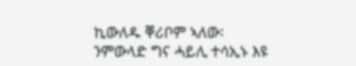ኪውለዱ ቐሪቦም ኣለው፡ ንምውላድ ግና ሓይሊ ተሳኢኑ እዩ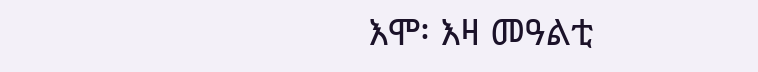እሞ፡ እዛ መዓልቲ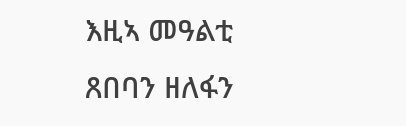እዚኣ መዓልቲ ጸበባን ዘለፋን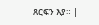ጸርፍን እያ። |